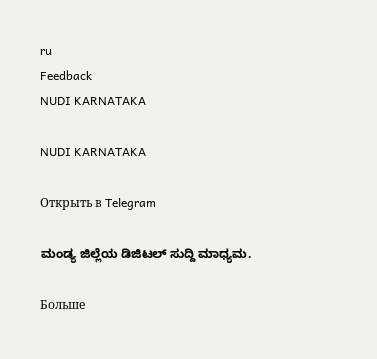ru
Feedback
NUDI KARNATAKA

NUDI KARNATAKA

Открыть в Telegram

ಮಂಡ್ಯ ಜಿಲ್ಲೆಯ ಡಿಜಿಟಲ್ ಸುದ್ದಿ ಮಾಧ್ಯಮ.

Больше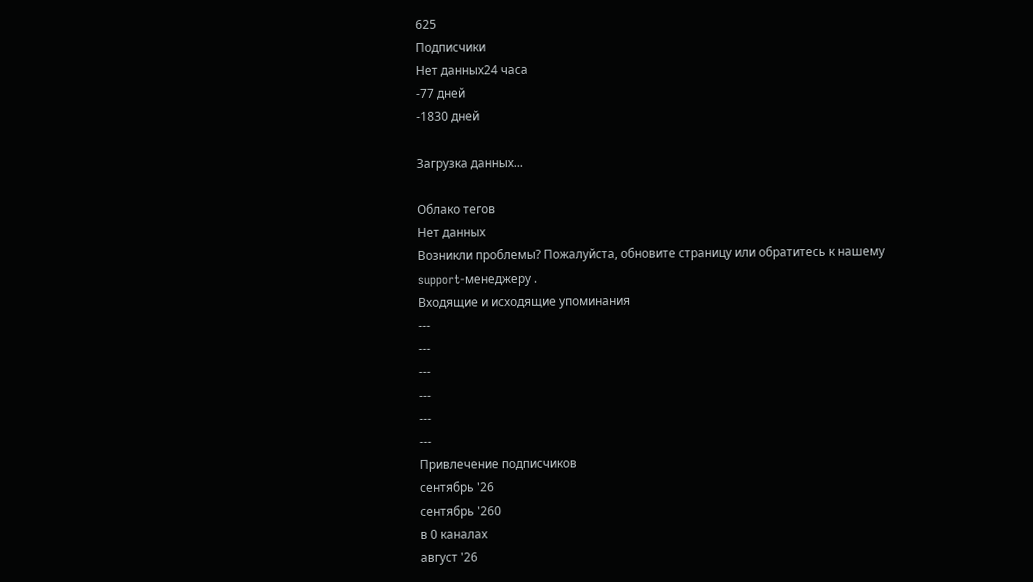625
Подписчики
Нет данных24 часа
-77 дней
-1830 дней

Загрузка данных...

Облако тегов
Нет данных
Возникли проблемы? Пожалуйста, обновите страницу или обратитесь к нашему support-менеджеру .
Входящие и исходящие упоминания
---
---
---
---
---
---
Привлечение подписчиков
сентябрь '26
сентябрь '260
в 0 каналах
август '26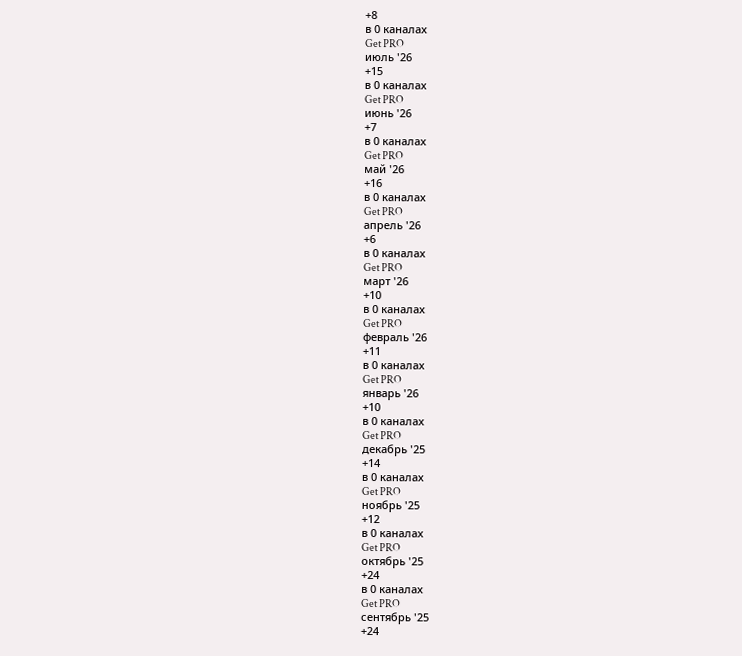+8
в 0 каналах
Get PRO
июль '26
+15
в 0 каналах
Get PRO
июнь '26
+7
в 0 каналах
Get PRO
май '26
+16
в 0 каналах
Get PRO
апрель '26
+6
в 0 каналах
Get PRO
март '26
+10
в 0 каналах
Get PRO
февраль '26
+11
в 0 каналах
Get PRO
январь '26
+10
в 0 каналах
Get PRO
декабрь '25
+14
в 0 каналах
Get PRO
ноябрь '25
+12
в 0 каналах
Get PRO
октябрь '25
+24
в 0 каналах
Get PRO
сентябрь '25
+24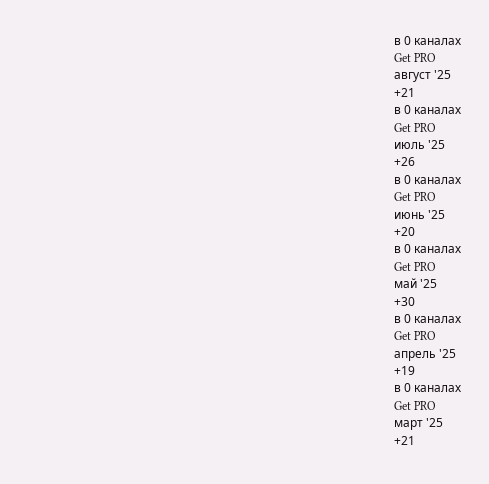в 0 каналах
Get PRO
август '25
+21
в 0 каналах
Get PRO
июль '25
+26
в 0 каналах
Get PRO
июнь '25
+20
в 0 каналах
Get PRO
май '25
+30
в 0 каналах
Get PRO
апрель '25
+19
в 0 каналах
Get PRO
март '25
+21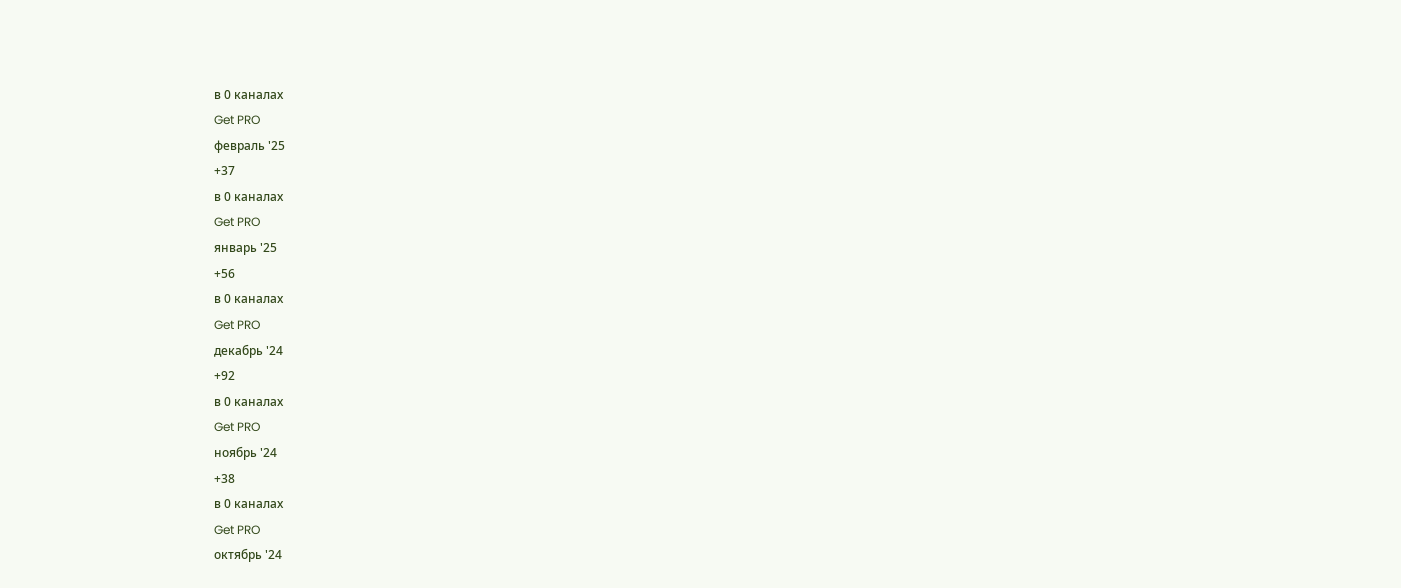в 0 каналах
Get PRO
февраль '25
+37
в 0 каналах
Get PRO
январь '25
+56
в 0 каналах
Get PRO
декабрь '24
+92
в 0 каналах
Get PRO
ноябрь '24
+38
в 0 каналах
Get PRO
октябрь '24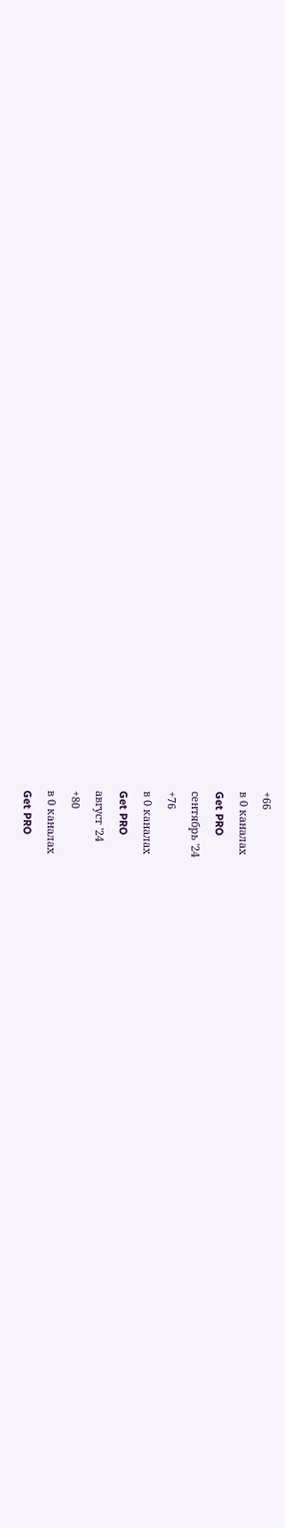+66
в 0 каналах
Get PRO
сентябрь '24
+76
в 0 каналах
Get PRO
август '24
+80
в 0 каналах
Get PRO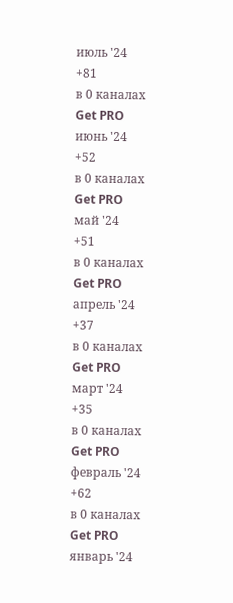июль '24
+81
в 0 каналах
Get PRO
июнь '24
+52
в 0 каналах
Get PRO
май '24
+51
в 0 каналах
Get PRO
апрель '24
+37
в 0 каналах
Get PRO
март '24
+35
в 0 каналах
Get PRO
февраль '24
+62
в 0 каналах
Get PRO
январь '24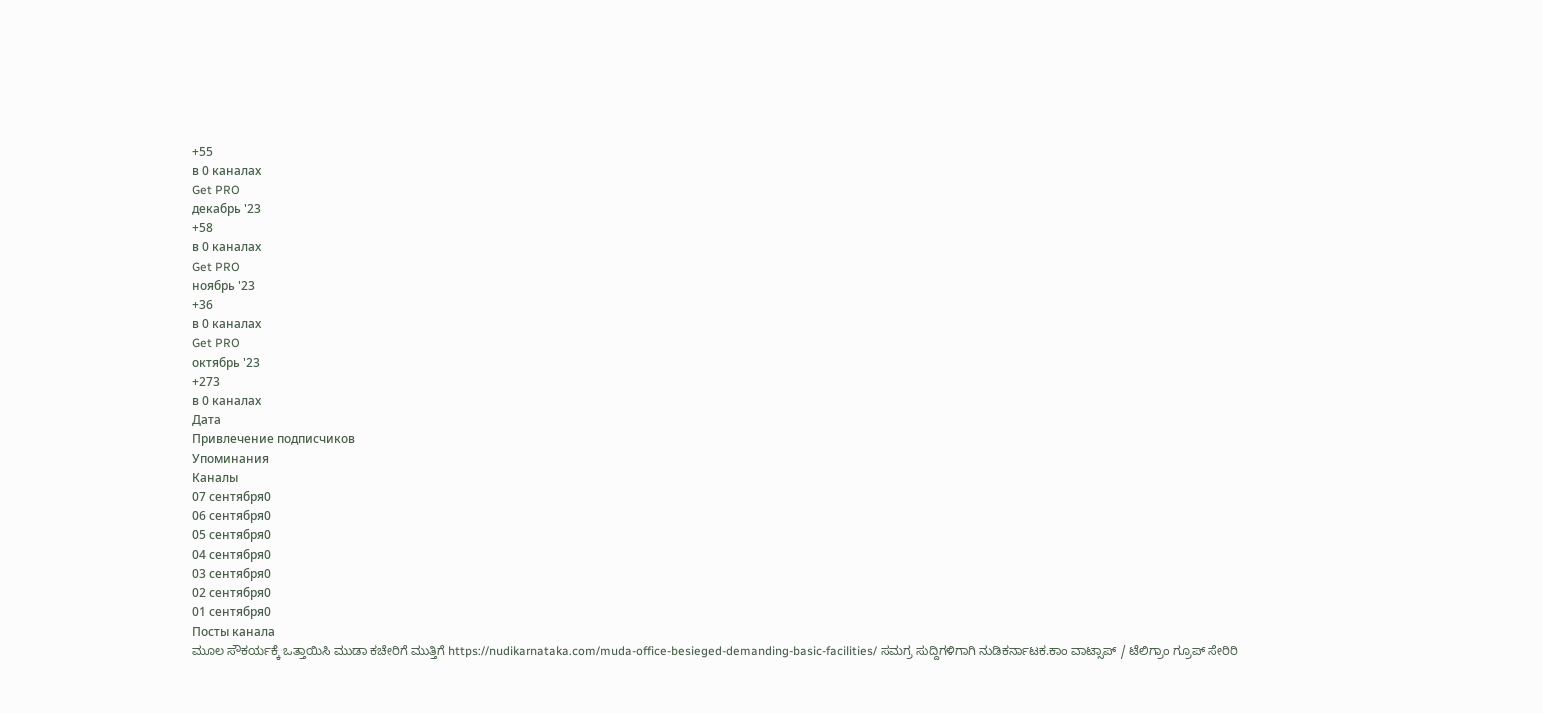+55
в 0 каналах
Get PRO
декабрь '23
+58
в 0 каналах
Get PRO
ноябрь '23
+36
в 0 каналах
Get PRO
октябрь '23
+273
в 0 каналах
Дата
Привлечение подписчиков
Упоминания
Каналы
07 сентября0
06 сентября0
05 сентября0
04 сентября0
03 сентября0
02 сентября0
01 сентября0
Посты канала
ಮೂಲ ಸೌಕರ್ಯಕ್ಕೆ ಒತ್ತಾಯಿಸಿ ಮುಡಾ ಕಚೇರಿಗೆ ಮುತ್ತಿಗೆ https://nudikarnataka.com/muda-office-besieged-demanding-basic-facilities/ ಸಮಗ್ರ ಸುದ್ದಿಗಳಿಗಾಗಿ ನುಡಿಕರ್ನಾಟಕ.ಕಾಂ ವಾಟ್ಸಾಪ್ / ಟೆಲಿಗ್ರಾಂ ಗ್ರೂಪ್ ಸೇರಿರಿ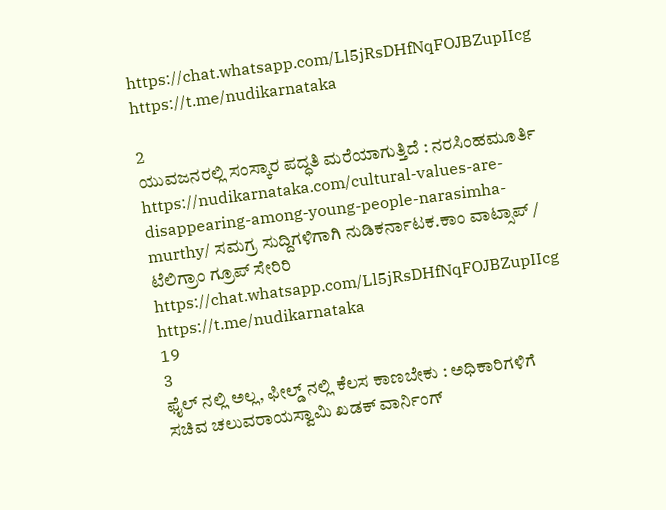https://chat.whatsapp.com/Ll5jRsDHfNqFOJBZupIIcg https://t.me/nudikarnataka

2
ಯುವಜನರಲ್ಲಿ ಸಂಸ್ಕಾರ ಪದ್ಧತಿ ಮರೆಯಾಗುತ್ತಿದೆ : ನರಸಿಂಹಮೂರ್ತಿ https://nudikarnataka.com/cultural-values-are-disappearing-among-young-people-narasimha-murthy/ ಸಮಗ್ರ ಸುದ್ದಿಗಳಿಗಾಗಿ ನುಡಿಕರ್ನಾಟಕ.ಕಾಂ ವಾಟ್ಸಾಪ್ / ಟೆಲಿಗ್ರಾಂ ಗ್ರೂಪ್ ಸೇರಿರಿ https://chat.whatsapp.com/Ll5jRsDHfNqFOJBZupIIcg https://t.me/nudikarnataka
19
3
ಫೈಲ್ ನಲ್ಲಿ ಅಲ್ಲ, ಫೀಲ್ಡ್ ನಲ್ಲಿ ಕೆಲಸ ಕಾಣಬೇಕು : ಅಧಿಕಾರಿಗಳಿಗೆ ಸಚಿವ ಚಲುವರಾಯಸ್ವಾಮಿ ಖಡಕ್ ವಾರ್ನಿಂಗ್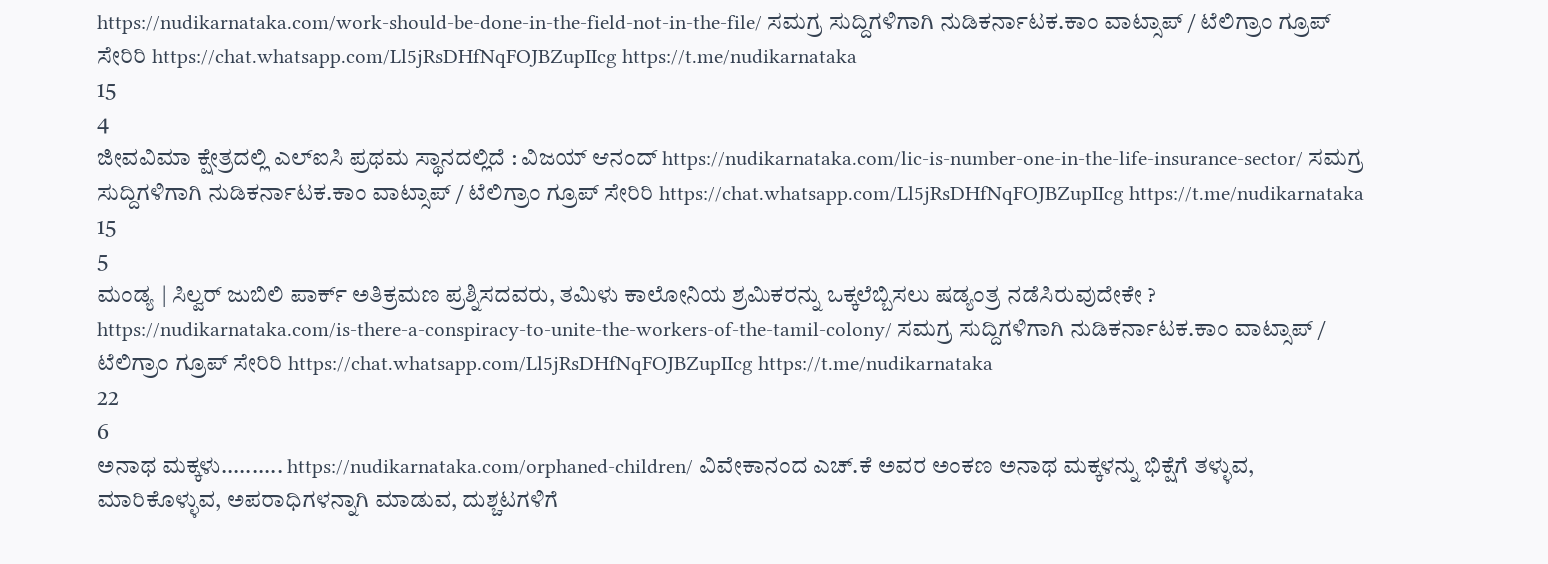https://nudikarnataka.com/work-should-be-done-in-the-field-not-in-the-file/ ಸಮಗ್ರ ಸುದ್ದಿಗಳಿಗಾಗಿ ನುಡಿಕರ್ನಾಟಕ.ಕಾಂ ವಾಟ್ಸಾಪ್ / ಟೆಲಿಗ್ರಾಂ ಗ್ರೂಪ್ ಸೇರಿರಿ https://chat.whatsapp.com/Ll5jRsDHfNqFOJBZupIIcg https://t.me/nudikarnataka
15
4
ಜೀವವಿಮಾ ಕ್ಷೇತ್ರದಲ್ಲಿ ಎಲ್‌ಐಸಿ ಪ್ರಥಮ ಸ್ಥಾನದಲ್ಲಿದೆ : ವಿಜಯ್ ಆನಂದ್ https://nudikarnataka.com/lic-is-number-one-in-the-life-insurance-sector/ ಸಮಗ್ರ ಸುದ್ದಿಗಳಿಗಾಗಿ ನುಡಿಕರ್ನಾಟಕ.ಕಾಂ ವಾಟ್ಸಾಪ್ / ಟೆಲಿಗ್ರಾಂ ಗ್ರೂಪ್ ಸೇರಿರಿ https://chat.whatsapp.com/Ll5jRsDHfNqFOJBZupIIcg https://t.me/nudikarnataka
15
5
ಮಂಡ್ಯ | ಸಿಲ್ವರ್ ಜುಬಿಲಿ ಪಾರ್ಕ್‌ ಅತಿಕ್ರಮಣ ಪ್ರಶ್ನಿಸದವರು, ತಮಿಳು ಕಾಲೋನಿಯ ಶ್ರಮಿಕರನ್ನು ಒಕ್ಕಲೆಬ್ಬಿಸಲು ಷಡ್ಯಂತ್ರ ನಡೆಸಿರುವುದೇಕೇ ? https://nudikarnataka.com/is-there-a-conspiracy-to-unite-the-workers-of-the-tamil-colony/ ಸಮಗ್ರ ಸುದ್ದಿಗಳಿಗಾಗಿ ನುಡಿಕರ್ನಾಟಕ.ಕಾಂ ವಾಟ್ಸಾಪ್ / ಟೆಲಿಗ್ರಾಂ ಗ್ರೂಪ್ ಸೇರಿರಿ https://chat.whatsapp.com/Ll5jRsDHfNqFOJBZupIIcg https://t.me/nudikarnataka
22
6
ಅನಾಥ ಮಕ್ಕಳು.......... https://nudikarnataka.com/orphaned-children/ ವಿವೇಕಾನಂದ ಎಚ್.ಕೆ ಅವರ ಅಂಕಣ ಅನಾಥ ಮಕ್ಕಳನ್ನು ಭಿಕ್ಷೆಗೆ ತಳ್ಳುವ, ಮಾರಿಕೊಳ್ಳುವ, ಅಪರಾಧಿಗಳನ್ನಾಗಿ ಮಾಡುವ, ದುಶ್ಚಟಗಳಿಗೆ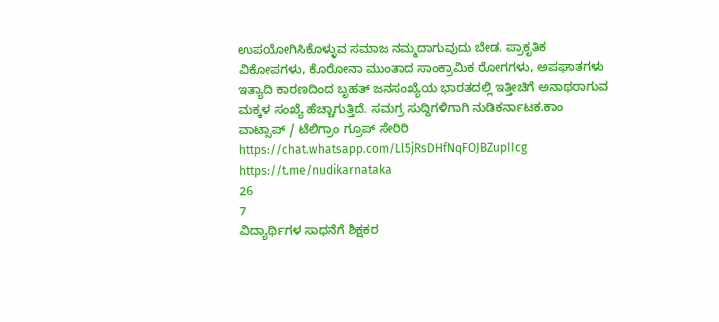ಉಪಯೋಗಿಸಿಕೊಳ್ಳುವ ಸಮಾಜ ನಮ್ಮದಾಗುವುದು ಬೇಡ. ಪ್ರಾಕೃತಿಕ ವಿಕೋಪಗಳು, ಕೊರೋನಾ ಮುಂತಾದ ಸಾಂಕ್ರಾಮಿಕ ರೋಗಗಳು, ಅಪಘಾತಗಳು ಇತ್ಯಾದಿ ಕಾರಣದಿಂದ ಬೃಹತ್ ಜನಸಂಖ್ಯೆಯ ಭಾರತದಲ್ಲಿ ಇತ್ತೀಚಿಗೆ ಅನಾಥರಾಗುವ ಮಕ್ಕಳ ಸಂಖ್ಯೆ ಹೆಚ್ಚಾಗುತ್ತಿದೆ. ಸಮಗ್ರ ಸುದ್ದಿಗಳಿಗಾಗಿ ನುಡಿಕರ್ನಾಟಕ.ಕಾಂ ವಾಟ್ಸಾಪ್ / ಟೆಲಿಗ್ರಾಂ ಗ್ರೂಪ್ ಸೇರಿರಿ https://chat.whatsapp.com/Ll5jRsDHfNqFOJBZupIIcg https://t.me/nudikarnataka
26
7
ವಿದ್ಯಾರ್ಥಿಗಳ ಸಾಧನೆಗೆ ಶಿಕ್ಷಕರ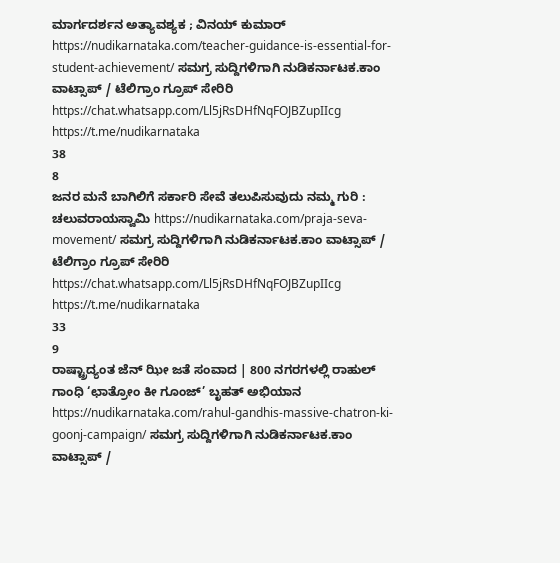ಮಾರ್ಗದರ್ಶನ ಅತ್ಯಾವಶ್ಯಕ ; ವಿನಯ್ ಕುಮಾರ್ https://nudikarnataka.com/teacher-guidance-is-essential-for-student-achievement/ ಸಮಗ್ರ ಸುದ್ದಿಗಳಿಗಾಗಿ ನುಡಿಕರ್ನಾಟಕ.ಕಾಂ ವಾಟ್ಸಾಪ್ / ಟೆಲಿಗ್ರಾಂ ಗ್ರೂಪ್ ಸೇರಿರಿ https://chat.whatsapp.com/Ll5jRsDHfNqFOJBZupIIcg https://t.me/nudikarnataka
38
8
ಜನರ ಮನೆ ಬಾಗಿಲಿಗೆ ಸರ್ಕಾರಿ ಸೇವೆ ತಲುಪಿಸುವುದು ನಮ್ಮ ಗುರಿ : ಚಲುವರಾಯಸ್ವಾಮಿ https://nudikarnataka.com/praja-seva-movement/ ಸಮಗ್ರ ಸುದ್ದಿಗಳಿಗಾಗಿ ನುಡಿಕರ್ನಾಟಕ.ಕಾಂ ವಾಟ್ಸಾಪ್ / ಟೆಲಿಗ್ರಾಂ ಗ್ರೂಪ್ ಸೇರಿರಿ https://chat.whatsapp.com/Ll5jRsDHfNqFOJBZupIIcg https://t.me/nudikarnataka
33
9
ರಾಷ್ಟ್ರಾದ್ಯಂತ ಜೆನ್ ಝೀ ಜತೆ ಸಂವಾದ | 800 ನಗರಗಳಲ್ಲಿ ರಾಹುಲ್ ಗಾಂಧಿ ‘ಛಾತ್ರೋಂ ಕೀ ಗೂಂಜ್’ ಬೃಹತ್ ಅಭಿಯಾನ https://nudikarnataka.com/rahul-gandhis-massive-chatron-ki-goonj-campaign/ ಸಮಗ್ರ ಸುದ್ದಿಗಳಿಗಾಗಿ ನುಡಿಕರ್ನಾಟಕ.ಕಾಂ ವಾಟ್ಸಾಪ್ /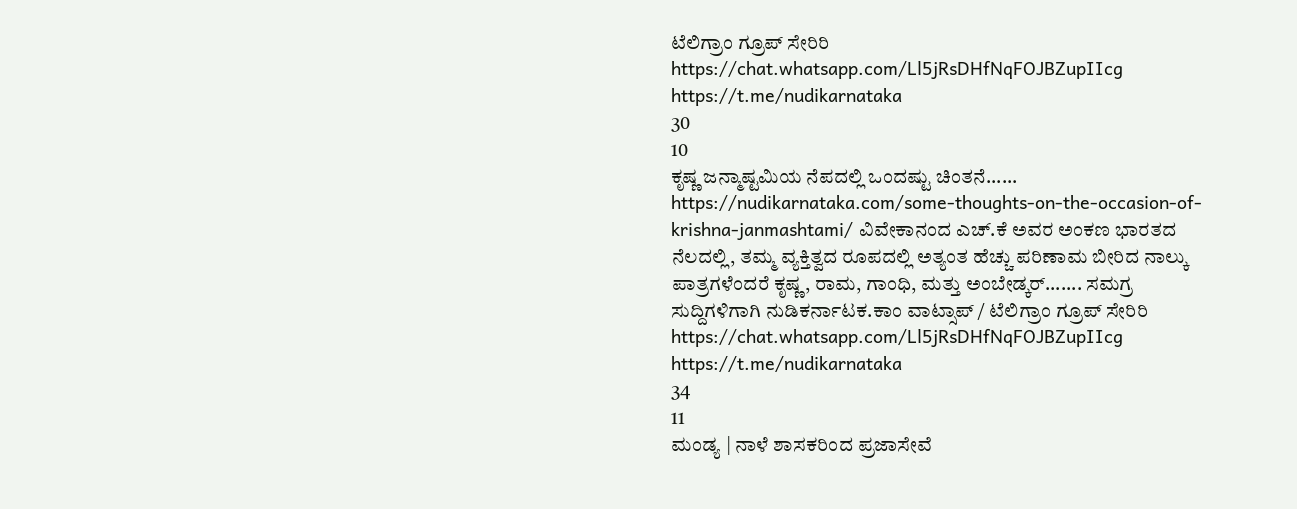ಟೆಲಿಗ್ರಾಂ ಗ್ರೂಪ್ ಸೇರಿರಿ https://chat.whatsapp.com/Ll5jRsDHfNqFOJBZupIIcg https://t.me/nudikarnataka
30
10
ಕೃಷ್ಣ ಜನ್ಮಾಷ್ಟಮಿಯ ನೆಪದಲ್ಲಿ ಒಂದಷ್ಟು ಚಿಂತನೆ...... https://nudikarnataka.com/some-thoughts-on-the-occasion-of-krishna-janmashtami/ ವಿವೇಕಾನಂದ ಎಚ್.ಕೆ ಅವರ ಅಂಕಣ ಭಾರತದ ನೆಲದಲ್ಲಿ, ತಮ್ಮ ವ್ಯಕ್ತಿತ್ವದ ರೂಪದಲ್ಲಿ ಅತ್ಯಂತ ಹೆಚ್ಚು ಪರಿಣಾಮ ಬೀರಿದ ನಾಲ್ಕು ಪಾತ್ರಗಳೆಂದರೆ ಕೃಷ್ಣ, ರಾಮ, ಗಾಂಧಿ, ಮತ್ತು ಅಂಬೇಡ್ಕರ್....... ಸಮಗ್ರ ಸುದ್ದಿಗಳಿಗಾಗಿ ನುಡಿಕರ್ನಾಟಕ.ಕಾಂ ವಾಟ್ಸಾಪ್ / ಟೆಲಿಗ್ರಾಂ ಗ್ರೂಪ್ ಸೇರಿರಿ https://chat.whatsapp.com/Ll5jRsDHfNqFOJBZupIIcg https://t.me/nudikarnataka
34
11
ಮಂಡ್ಯ | ನಾಳೆ ಶಾಸಕರಿಂದ ಪ್ರಜಾಸೇವೆ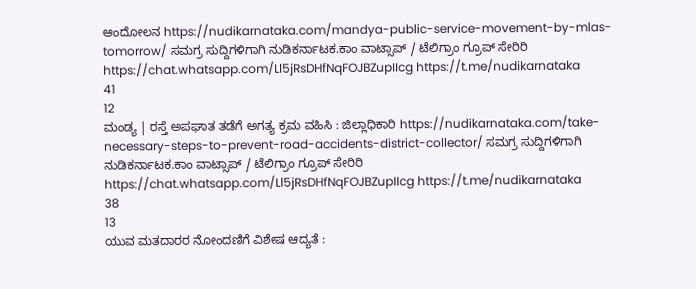ಆಂದೋಲನ https://nudikarnataka.com/mandya-public-service-movement-by-mlas-tomorrow/ ಸಮಗ್ರ ಸುದ್ದಿಗಳಿಗಾಗಿ ನುಡಿಕರ್ನಾಟಕ.ಕಾಂ ವಾಟ್ಸಾಪ್ / ಟೆಲಿಗ್ರಾಂ ಗ್ರೂಪ್ ಸೇರಿರಿ https://chat.whatsapp.com/Ll5jRsDHfNqFOJBZupIIcg https://t.me/nudikarnataka
41
12
ಮಂಡ್ಯ | ರಸ್ತೆ ಅಪಘಾತ ತಡೆಗೆ ಅಗತ್ಯ ಕ್ರಮ ವಹಿಸಿ : ಜಿಲ್ಲಾಧಿಕಾರಿ https://nudikarnataka.com/take-necessary-steps-to-prevent-road-accidents-district-collector/ ಸಮಗ್ರ ಸುದ್ದಿಗಳಿಗಾಗಿ ನುಡಿಕರ್ನಾಟಕ.ಕಾಂ ವಾಟ್ಸಾಪ್ / ಟೆಲಿಗ್ರಾಂ ಗ್ರೂಪ್ ಸೇರಿರಿ https://chat.whatsapp.com/Ll5jRsDHfNqFOJBZupIIcg https://t.me/nudikarnataka
38
13
ಯುವ ಮತದಾರರ ನೋಂದಣಿಗೆ ವಿಶೇಷ ಆದ್ಯತೆ :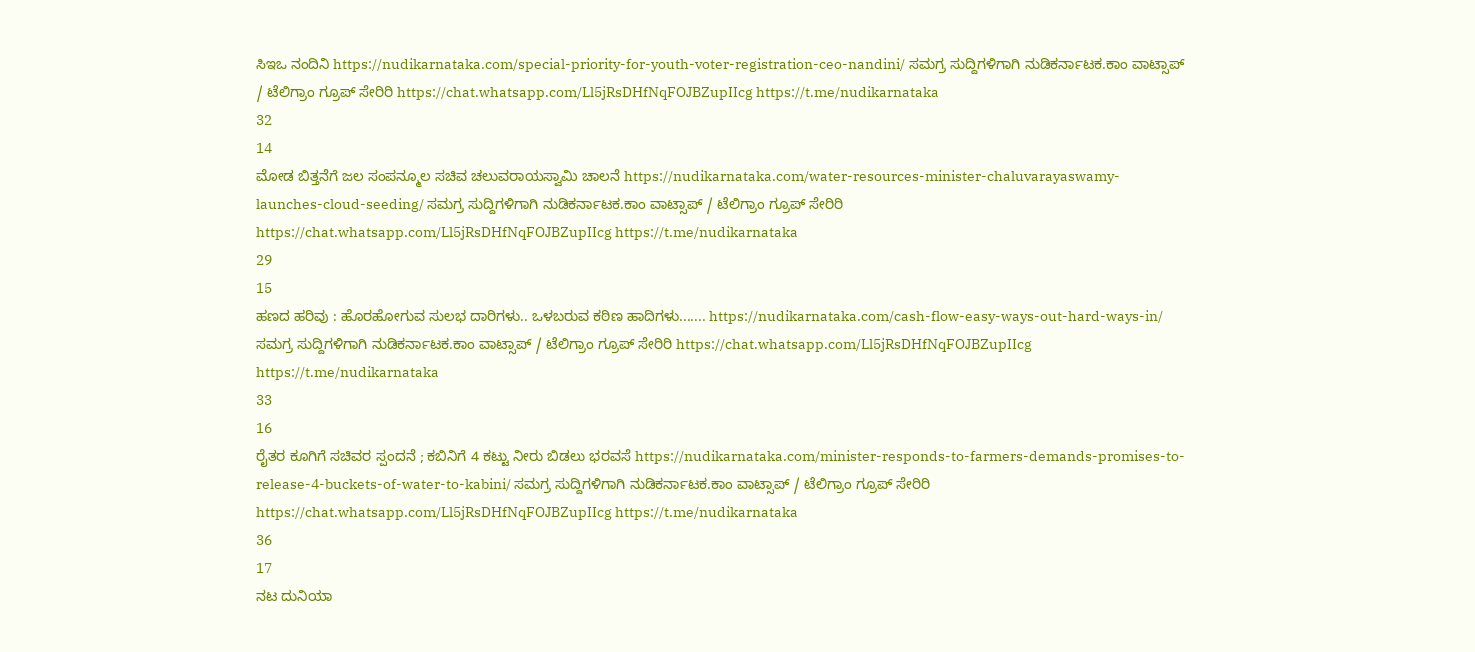ಸಿಇಒ ನಂದಿನಿ https://nudikarnataka.com/special-priority-for-youth-voter-registration-ceo-nandini/ ಸಮಗ್ರ ಸುದ್ದಿಗಳಿಗಾಗಿ ನುಡಿಕರ್ನಾಟಕ.ಕಾಂ ವಾಟ್ಸಾಪ್ / ಟೆಲಿಗ್ರಾಂ ಗ್ರೂಪ್ ಸೇರಿರಿ https://chat.whatsapp.com/Ll5jRsDHfNqFOJBZupIIcg https://t.me/nudikarnataka
32
14
ಮೋಡ ಬಿತ್ತನೆಗೆ ಜಲ ಸಂಪನ್ಮೂಲ ಸಚಿವ ಚಲುವರಾಯಸ್ವಾಮಿ ಚಾಲನೆ https://nudikarnataka.com/water-resources-minister-chaluvarayaswamy-launches-cloud-seeding/ ಸಮಗ್ರ ಸುದ್ದಿಗಳಿಗಾಗಿ ನುಡಿಕರ್ನಾಟಕ.ಕಾಂ ವಾಟ್ಸಾಪ್ / ಟೆಲಿಗ್ರಾಂ ಗ್ರೂಪ್ ಸೇರಿರಿ https://chat.whatsapp.com/Ll5jRsDHfNqFOJBZupIIcg https://t.me/nudikarnataka
29
15
ಹಣದ ಹರಿವು : ಹೊರಹೋಗುವ ಸುಲಭ ದಾರಿಗಳು.. ಒಳಬರುವ ಕಠಿಣ ಹಾದಿಗಳು....... https://nudikarnataka.com/cash-flow-easy-ways-out-hard-ways-in/ ಸಮಗ್ರ ಸುದ್ದಿಗಳಿಗಾಗಿ ನುಡಿಕರ್ನಾಟಕ.ಕಾಂ ವಾಟ್ಸಾಪ್ / ಟೆಲಿಗ್ರಾಂ ಗ್ರೂಪ್ ಸೇರಿರಿ https://chat.whatsapp.com/Ll5jRsDHfNqFOJBZupIIcg https://t.me/nudikarnataka
33
16
ರೈತರ ಕೂಗಿಗೆ ಸಚಿವರ ಸ್ಪಂದನೆ ; ಕಬಿನಿಗೆ 4 ಕಟ್ಟು ನೀರು ಬಿಡಲು ಭರವಸೆ https://nudikarnataka.com/minister-responds-to-farmers-demands-promises-to-release-4-buckets-of-water-to-kabini/ ಸಮಗ್ರ ಸುದ್ದಿಗಳಿಗಾಗಿ ನುಡಿಕರ್ನಾಟಕ.ಕಾಂ ವಾಟ್ಸಾಪ್ / ಟೆಲಿಗ್ರಾಂ ಗ್ರೂಪ್ ಸೇರಿರಿ https://chat.whatsapp.com/Ll5jRsDHfNqFOJBZupIIcg https://t.me/nudikarnataka
36
17
ನಟ ದುನಿಯಾ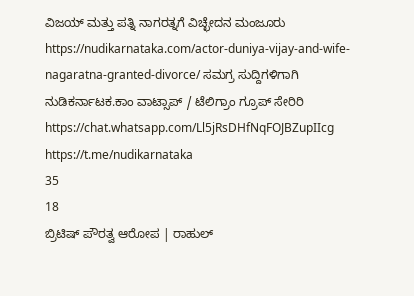ವಿಜಯ್‌ ಮತ್ತು ಪತ್ನಿ ನಾಗರತ್ನಗೆ ವಿಚ್ಛೇದನ ಮಂಜೂರು https://nudikarnataka.com/actor-duniya-vijay-and-wife-nagaratna-granted-divorce/ ಸಮಗ್ರ ಸುದ್ದಿಗಳಿಗಾಗಿ ನುಡಿಕರ್ನಾಟಕ.ಕಾಂ ವಾಟ್ಸಾಪ್ / ಟೆಲಿಗ್ರಾಂ ಗ್ರೂಪ್ ಸೇರಿರಿ https://chat.whatsapp.com/Ll5jRsDHfNqFOJBZupIIcg https://t.me/nudikarnataka
35
18
ಬ್ರಿಟಿಷ್ ಪೌರತ್ವ ಆರೋಪ | ರಾಹುಲ್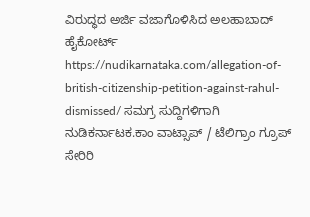ವಿರುದ್ಧದ ಅರ್ಜಿ ವಜಾಗೊಳಿಸಿದ ಅಲಹಾಬಾದ್ ಹೈಕೋರ್ಟ್ https://nudikarnataka.com/allegation-of-british-citizenship-petition-against-rahul-dismissed/ ಸಮಗ್ರ ಸುದ್ದಿಗಳಿಗಾಗಿ ನುಡಿಕರ್ನಾಟಕ.ಕಾಂ ವಾಟ್ಸಾಪ್ / ಟೆಲಿಗ್ರಾಂ ಗ್ರೂಪ್ ಸೇರಿರಿ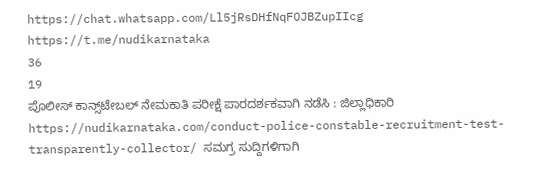https://chat.whatsapp.com/Ll5jRsDHfNqFOJBZupIIcg https://t.me/nudikarnataka
36
19
ಪೊಲೀಸ್ ಕಾನ್ಸ್‌ಟೇಬಲ್ ನೇಮಕಾತಿ ಪರೀಕ್ಷೆ ಪಾರದರ್ಶಕವಾಗಿ ನಡೆಸಿ : ಜಿಲ್ಲಾಧಿಕಾರಿ https://nudikarnataka.com/conduct-police-constable-recruitment-test-transparently-collector/ ಸಮಗ್ರ ಸುದ್ದಿಗಳಿಗಾಗಿ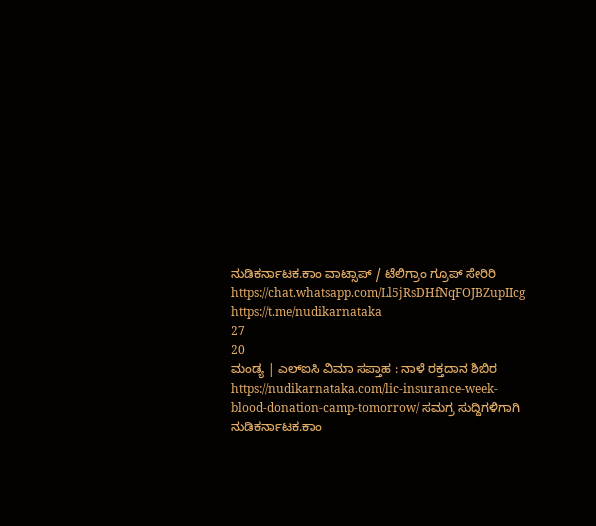ನುಡಿಕರ್ನಾಟಕ.ಕಾಂ ವಾಟ್ಸಾಪ್ / ಟೆಲಿಗ್ರಾಂ ಗ್ರೂಪ್ ಸೇರಿರಿ https://chat.whatsapp.com/Ll5jRsDHfNqFOJBZupIIcg https://t.me/nudikarnataka
27
20
ಮಂಡ್ಯ | ಎಲ್‌ಐಸಿ ವಿಮಾ ಸಪ್ತಾಹ : ನಾಳೆ ರಕ್ತದಾನ ಶಿಬಿರ https://nudikarnataka.com/lic-insurance-week-blood-donation-camp-tomorrow/ ಸಮಗ್ರ ಸುದ್ದಿಗಳಿಗಾಗಿ ನುಡಿಕರ್ನಾಟಕ.ಕಾಂ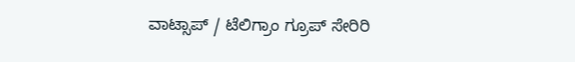ವಾಟ್ಸಾಪ್ / ಟೆಲಿಗ್ರಾಂ ಗ್ರೂಪ್ ಸೇರಿರಿ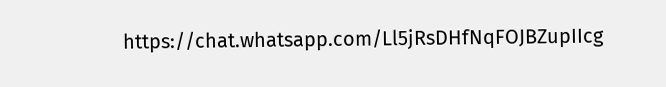https://chat.whatsapp.com/Ll5jRsDHfNqFOJBZupIIcg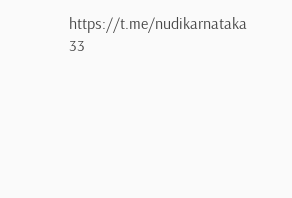https://t.me/nudikarnataka
33